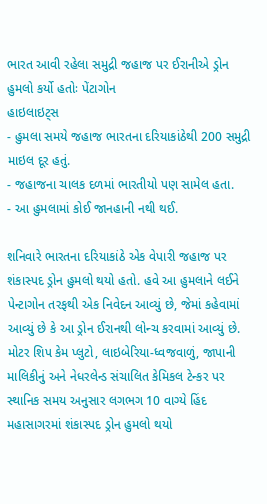ભારત આવી રહેલા સમુદ્રી જહાજ પર ઈરાનીએ ડ્રોન હુમલો કર્યો હતોઃ પેંટાગોન
હાઇલાઇટ્સ
- હુમલા સમયે જહાજ ભારતના દરિયાકાંઠેથી 200 સમુદ્રી માઇલ દૂર હતું.
- જહાજના ચાલક દળમાં ભારતીયો પણ સામેલ હતા.
- આ હુમલામાં કોઈ જાનહાની નથી થઈ.

શનિવારે ભારતના દરિયાકાંઠે એક વેપારી જહાજ પર શંકાસ્પદ ડ્રોન હુમલો થયો હતો. હવે આ હુમલાને લઈને પેન્ટાગોન તરફથી એક નિવેદન આવ્યું છે, જેમાં કહેવામાં આવ્યું છે કે આ ડ્રોન ઈરાનથી લોન્ચ કરવામાં આવ્યું છે. મોટર શિપ કેમ પ્લુટો, લાઇબેરિયા-ધ્વજવાળું, જાપાની માલિકીનું અને નેધરલેન્ડ સંચાલિત કેમિકલ ટેન્કર પર સ્થાનિક સમય અનુસાર લગભગ 10 વાગ્યે હિંદ મહાસાગરમાં શંકાસ્પદ ડ્રોન હુમલો થયો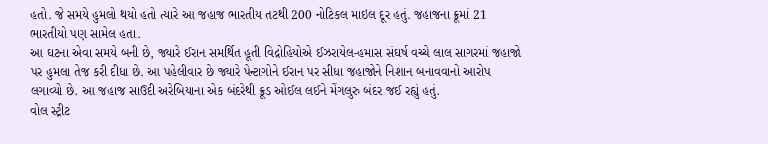હતો. જે સમયે હુમલો થયો હતો ત્યારે આ જહાજ ભારતીય તટથી 200 નોટિકલ માઇલ દૂર હતું. જહાજના ક્રૂમાં 21 ભારતીયો પણ સામેલ હતા.
આ ઘટના એવા સમયે બની છે, જ્યારે ઈરાન સમર્થિત હૂતી વિદ્રોહિયોએ ઈઝરાયેલ-હમાસ સંઘર્ષ વચ્ચે લાલ સાગરમાં જહાજો પર હુમલા તેજ કરી દીધા છે. આ પહેલીવાર છે જ્યારે પેન્ટાગોને ઈરાન પર સીધા જહાજોને નિશાન બનાવવાનો આરોપ લગાવ્યો છે. આ જહાજ સાઉદી અરેબિયાના એક બંદરેથી ક્રૂડ ઓઈલ લઈને મેંગલુરુ બંદર જઈ રહ્યું હતું.
વોલ સ્ટ્રીટ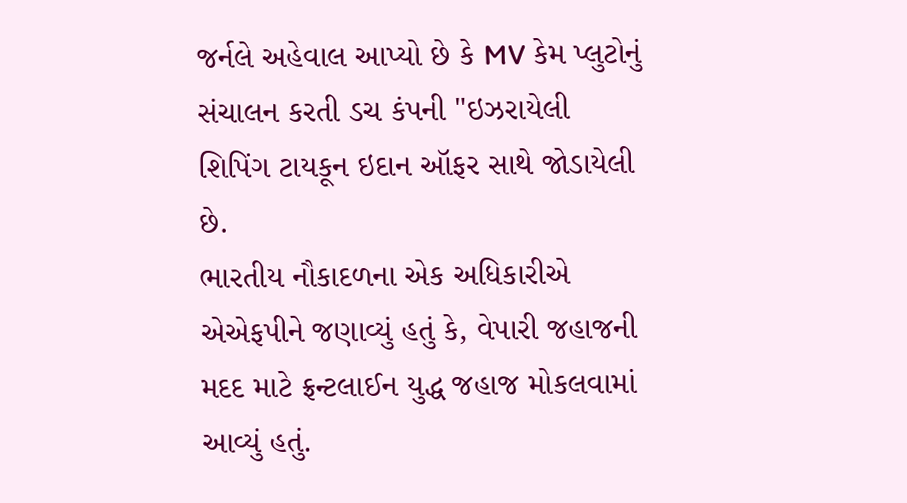જર્નલે અહેવાલ આપ્યો છે કે MV કેમ પ્લુટોનું સંચાલન કરતી ડચ કંપની "ઇઝરાયેલી શિપિંગ ટાયકૂન ઇદાન ઑફર સાથે જોડાયેલી છે.
ભારતીય નૌકાદળના એક અધિકારીએ એએફપીને જણાવ્યું હતું કે, વેપારી જહાજની મદદ માટે ફ્રન્ટલાઈન યુદ્ધ જહાજ મોકલવામાં આવ્યું હતું.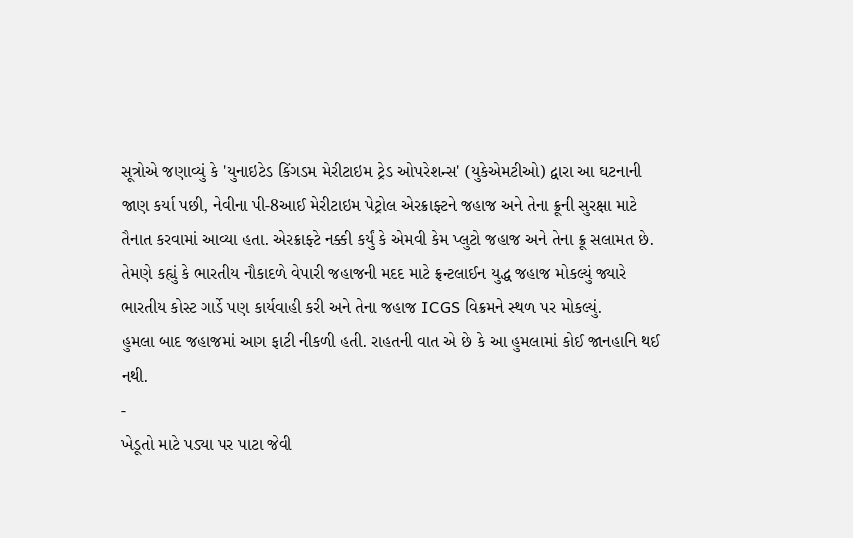સૂત્રોએ જણાવ્યું કે 'યુનાઇટેડ કિંગડમ મેરીટાઇમ ટ્રેડ ઓપરેશન્સ' (યુકેએમટીઓ) દ્વારા આ ઘટનાની જાણ કર્યા પછી, નેવીના પી-8આઈ મેરીટાઇમ પેટ્રોલ એરક્રાફ્ટને જહાજ અને તેના ક્રૂની સુરક્ષા માટે તૈનાત કરવામાં આવ્યા હતા. એરક્રાફ્ટે નક્કી કર્યું કે એમવી કેમ પ્લુટો જહાજ અને તેના ક્રૂ સલામત છે.
તેમણે કહ્યું કે ભારતીય નૌકાદળે વેપારી જહાજની મદદ માટે ફ્રન્ટલાઈન યુદ્ધ જહાજ મોકલ્યું જ્યારે ભારતીય કોસ્ટ ગાર્ડે પણ કાર્યવાહી કરી અને તેના જહાજ ICGS વિક્રમને સ્થળ પર મોકલ્યું.
હુમલા બાદ જહાજમાં આગ ફાટી નીકળી હતી. રાહતની વાત એ છે કે આ હુમલામાં કોઈ જાનહાનિ થઈ નથી.
-
ખેડૂતો માટે પડ્યા પર પાટા જેવી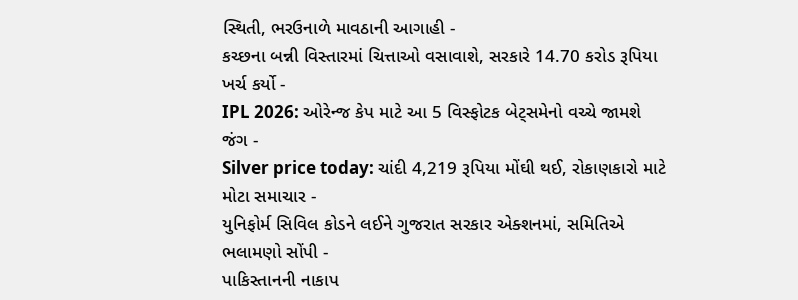સ્થિતી, ભરઉનાળે માવઠાની આગાહી -
કચ્છના બન્ની વિસ્તારમાં ચિત્તાઓ વસાવાશે, સરકારે 14.70 કરોડ રૂપિયા ખર્ચ કર્યો -
IPL 2026: ઓરેન્જ કેપ માટે આ 5 વિસ્ફોટક બેટ્સમેનો વચ્ચે જામશે જંગ -
Silver price today: ચાંદી 4,219 રૂપિયા મોંઘી થઈ, રોકાણકારો માટે મોટા સમાચાર -
યુનિફોર્મ સિવિલ કોડને લઈને ગુજરાત સરકાર એક્શનમાં, સમિતિએ ભલામણો સોંપી -
પાકિસ્તાનની નાકાપ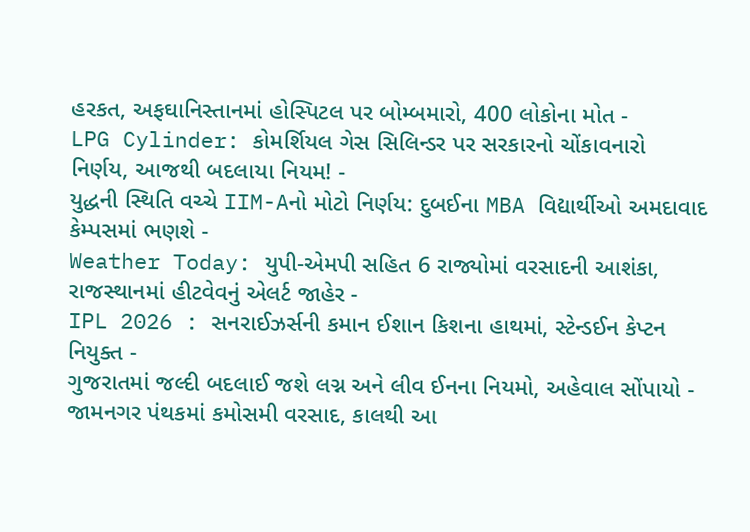હરકત, અફઘાનિસ્તાનમાં હોસ્પિટલ પર બોમ્બમારો, 400 લોકોના મોત -
LPG Cylinder: કોમર્શિયલ ગેસ સિલિન્ડર પર સરકારનો ચોંકાવનારો નિર્ણય, આજથી બદલાયા નિયમ! -
યુદ્ધની સ્થિતિ વચ્ચે IIM-Aનો મોટો નિર્ણય: દુબઈના MBA વિદ્યાર્થીઓ અમદાવાદ કેમ્પસમાં ભણશે -
Weather Today: યુપી-એમપી સહિત 6 રાજ્યોમાં વરસાદની આશંકા, રાજસ્થાનમાં હીટવેવનું એલર્ટ જાહેર -
IPL 2026 : સનરાઈઝર્સની કમાન ઈશાન કિશના હાથમાં, સ્ટેન્ડઈન કેપ્ટન નિયુક્ત -
ગુજરાતમાં જલ્દી બદલાઈ જશે લગ્ન અને લીવ ઈનના નિયમો, અહેવાલ સોંપાયો -
જામનગર પંથકમાં કમોસમી વરસાદ, કાલથી આ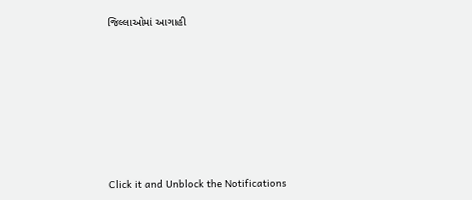જિલ્લાઓમાં આગાહી








Click it and Unblock the Notifications